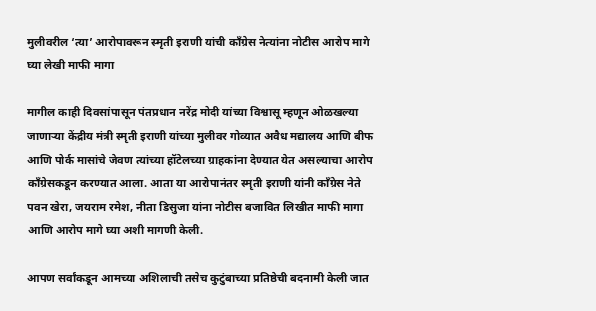मुलीवरील ‘त्या’ आरोपावरून स्मृती इराणी यांची काँग्रेस नेत्यांना नोटीस आरोप मागे घ्या लेखी माफी मागा

मागील काही दिवसांपासून पंतप्रधान नरेंद्र मोदी यांच्या विश्वासू म्हणून ओळखल्या जाणाऱ्या केंद्रीय मंत्री स्मृती इराणी यांच्या मुलीवर गोव्यात अवैध मद्यालय आणि बीफ आणि पोर्क मासांचे जेवण त्यांच्या हॉटेलच्या ग्राहकांना देण्यात येत असल्याचा आरोप काँग्रेसकडून करण्यात आला. आता या आरोपानंतर स्मृती इराणी यांनी काँग्रेस नेते पवन खेरा, जयराम रमेश, नीता डिसुजा यांना नोटीस बजावित लिखीत माफी मागा आणि आरोप मागे घ्या अशी मागणी केली.

आपण सर्वांकडून आमच्या अशिलाची तसेच कुटुंबाच्या प्रतिष्ठेची बदनामी केली जात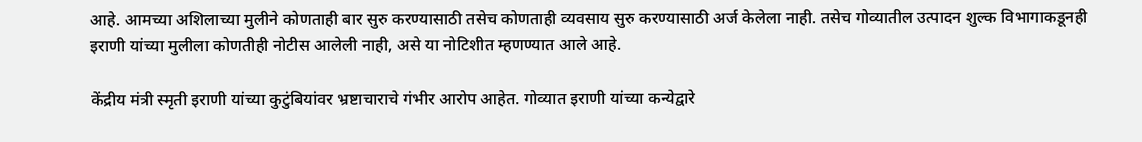आहे. आमच्या अशिलाच्या मुलीने कोणताही बार सुरु करण्यासाठी तसेच कोणताही व्यवसाय सुरु करण्यासाठी अर्ज केलेला नाही. तसेच गोव्यातील उत्पादन शुल्क विभागाकडूनही इराणी यांच्या मुलीला कोणतीही नोटीस आलेली नाही, असे या नोटिशीत म्हणण्यात आले आहे.

केंद्रीय मंत्री स्मृती इराणी यांच्या कुटुंबियांवर भ्रष्टाचाराचे गंभीर आरोप आहेत. गोव्यात इराणी यांच्या कन्येद्वारे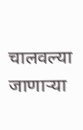चालवल्या जाणाऱ्या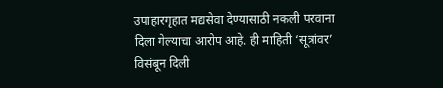उपाहारगृहात मद्यसेवा देण्यासाठी नकली परवाना दिला गेल्याचा आरोप आहे. ही माहिती ‘सूत्रांवर’ विसंबून दिली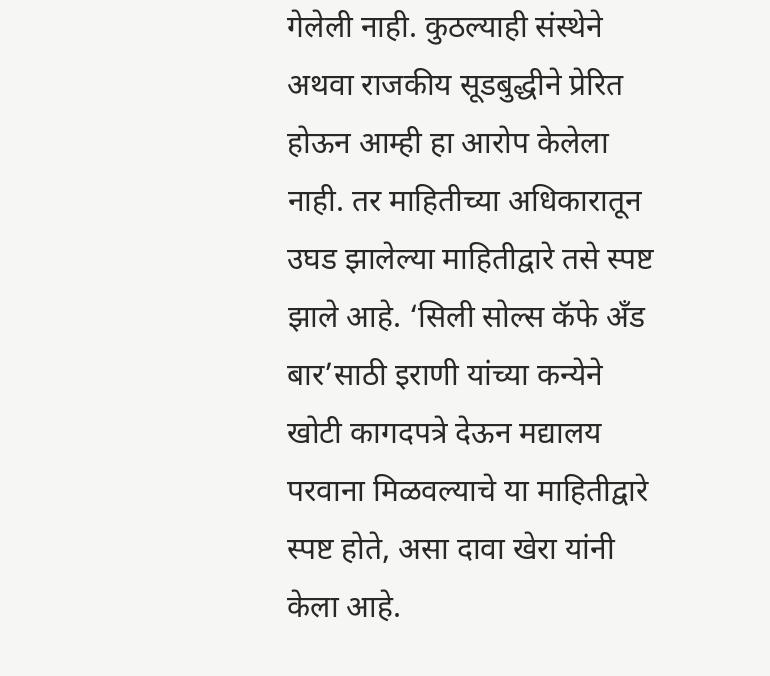गेलेली नाही. कुठल्याही संस्थेने अथवा राजकीय सूडबुद्धीने प्रेरित होऊन आम्ही हा आरोप केलेला नाही. तर माहितीच्या अधिकारातून उघड झालेल्या माहितीद्वारे तसे स्पष्ट झाले आहे. ‘सिली सोल्स कॅफे अँड बार’साठी इराणी यांच्या कन्येने खोटी कागदपत्रे देऊन मद्यालय परवाना मिळवल्याचे या माहितीद्वारे स्पष्ट होते, असा दावा खेरा यांनी केला आहे.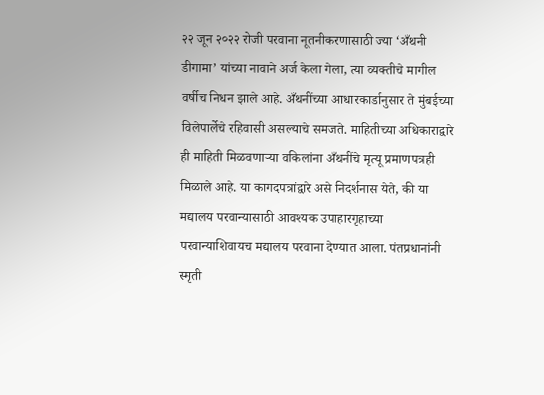२२ जून २०२२ रोजी परवाना नूतनीकरणासाठी ज्या ‘अँथनी डीगामा’ यांच्या नावाने अर्ज केला गेला, त्या व्यक्तीचे मागील वर्षीच निधन झाले आहे. अँथनींच्या आधारकार्डानुसार ते मुंबईच्या विलेपार्लेचे रहिवासी असल्याचे समजते. माहितीच्या अधिकाराद्वारे ही माहिती मिळवणाऱ्या वकिलांना अँथनींचे मृत्यू प्रमाणपत्रही मिळाले आहे. या कागदपत्रांद्वारे असे निदर्शनास येते, की या मद्यालय परवान्यासाठी आवश्यक उपाहारगृहाच्या परवान्याशिवायच मद्यालय परवाना देण्यात आला. पंतप्रधानांनी स्मृती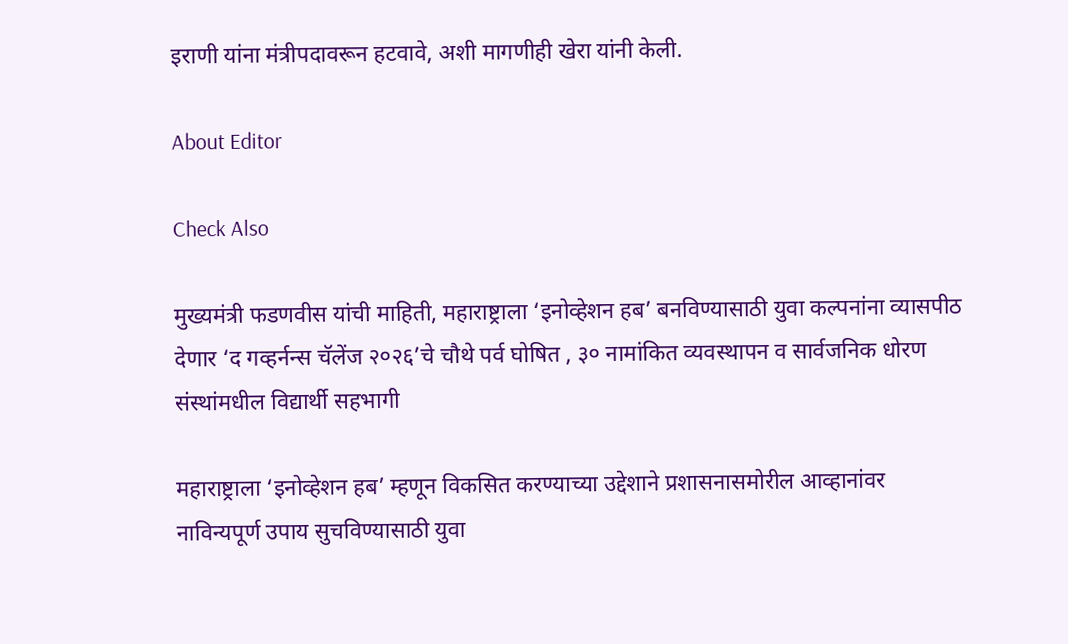इराणी यांना मंत्रीपदावरून हटवावे, अशी मागणीही खेरा यांनी केली.

About Editor

Check Also

मुख्यमंत्री फडणवीस यांची माहिती, महाराष्ट्राला ‘इनोव्हेशन हब’ बनविण्यासाठी युवा कल्पनांना व्यासपीठ देणार ‘द गव्हर्नन्स चॅलेंज २०२६’चे चौथे पर्व घोषित , ३० नामांकित व्यवस्थापन व सार्वजनिक धोरण संस्थांमधील विद्यार्थी सहभागी

महाराष्ट्राला ‘इनोव्हेशन हब’ म्हणून विकसित करण्याच्या उद्देशाने प्रशासनासमोरील आव्हानांवर नाविन्यपूर्ण उपाय सुचविण्यासाठी युवा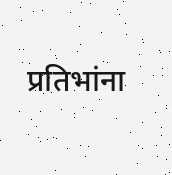प्रतिभांना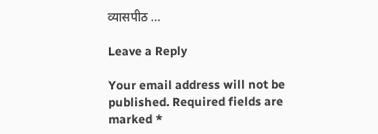व्यासपीठ …

Leave a Reply

Your email address will not be published. Required fields are marked *